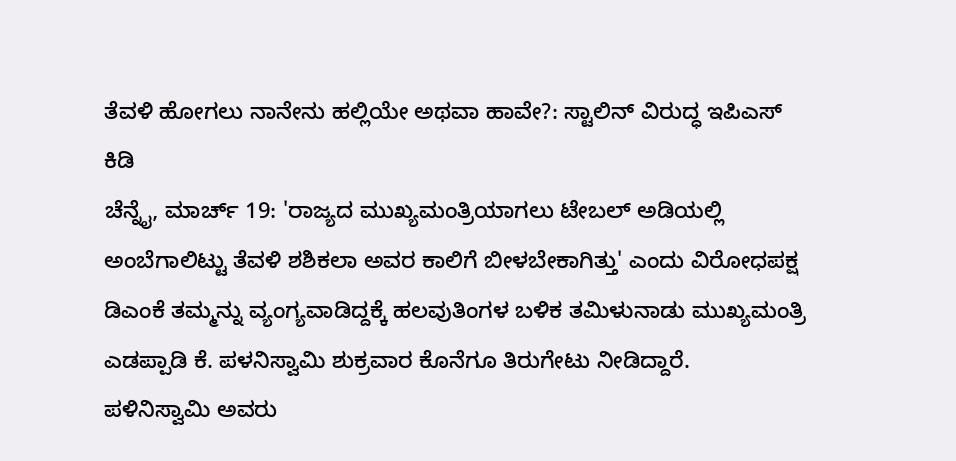ತೆವಳಿ ಹೋಗಲು ನಾನೇನು ಹಲ್ಲಿಯೇ ಅಥವಾ ಹಾವೇ?: ಸ್ಟಾಲಿನ್ ವಿರುದ್ಧ ಇಪಿಎಸ್ ಕಿಡಿ
ಚೆನ್ನೈ, ಮಾರ್ಚ್ 19: 'ರಾಜ್ಯದ ಮುಖ್ಯಮಂತ್ರಿಯಾಗಲು ಟೇಬಲ್ ಅಡಿಯಲ್ಲಿ ಅಂಬೆಗಾಲಿಟ್ಟು ತೆವಳಿ ಶಶಿಕಲಾ ಅವರ ಕಾಲಿಗೆ ಬೀಳಬೇಕಾಗಿತ್ತು' ಎಂದು ವಿರೋಧಪಕ್ಷ ಡಿಎಂಕೆ ತಮ್ಮನ್ನು ವ್ಯಂಗ್ಯವಾಡಿದ್ದಕ್ಕೆ ಹಲವುತಿಂಗಳ ಬಳಿಕ ತಮಿಳುನಾಡು ಮುಖ್ಯಮಂತ್ರಿ ಎಡಪ್ಪಾಡಿ ಕೆ. ಪಳನಿಸ್ವಾಮಿ ಶುಕ್ರವಾರ ಕೊನೆಗೂ ತಿರುಗೇಟು ನೀಡಿದ್ದಾರೆ.
ಪಳಿನಿಸ್ವಾಮಿ ಅವರು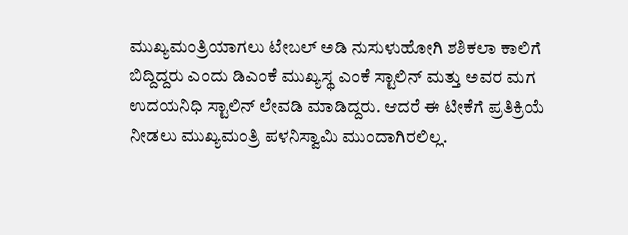ಮುಖ್ಯಮಂತ್ರಿಯಾಗಲು ಟೇಬಲ್ ಅಡಿ ನುಸುಳುಹೋಗಿ ಶಶಿಕಲಾ ಕಾಲಿಗೆ ಬಿದ್ದಿದ್ದರು ಎಂದು ಡಿಎಂಕೆ ಮುಖ್ಯಸ್ಥ ಎಂಕೆ ಸ್ಟಾಲಿನ್ ಮತ್ತು ಅವರ ಮಗ ಉದಯನಿಧಿ ಸ್ಟಾಲಿನ್ ಲೇವಡಿ ಮಾಡಿದ್ದರು. ಆದರೆ ಈ ಟೀಕೆಗೆ ಪ್ರತಿಕ್ರಿಯೆ ನೀಡಲು ಮುಖ್ಯಮಂತ್ರಿ ಪಳನಿಸ್ವಾಮಿ ಮುಂದಾಗಿರಲಿಲ್ಲ.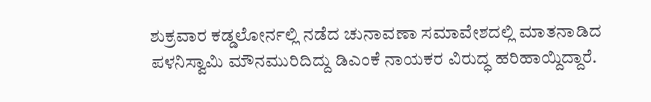ಶುಕ್ರವಾರ ಕಡ್ಡಲೋರ್ನಲ್ಲಿ ನಡೆದ ಚುನಾವಣಾ ಸಮಾವೇಶದಲ್ಲಿ ಮಾತನಾಡಿದ ಪಳನಿಸ್ವಾಮಿ ಮೌನಮುರಿದಿದ್ದು ಡಿಎಂಕೆ ನಾಯಕರ ವಿರುದ್ಧ ಹರಿಹಾಯ್ದಿದ್ದಾರೆ.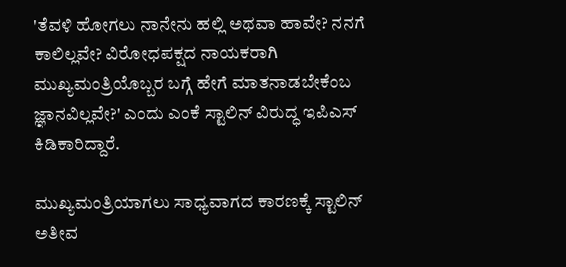'ತೆವಳಿ ಹೋಗಲು ನಾನೇನು ಹಲ್ಲಿ ಅಥವಾ ಹಾವೇ? ನನಗೆ ಕಾಲಿಲ್ಲವೇ? ವಿರೋಧಪಕ್ಷದ ನಾಯಕರಾಗಿ ಮುಖ್ಯಮಂತ್ರಿಯೊಬ್ಬರ ಬಗ್ಗೆ ಹೇಗೆ ಮಾತನಾಡಬೇಕೆಂಬ ಜ್ಞಾನವಿಲ್ಲವೇ?' ಎಂದು ಎಂಕೆ ಸ್ಟಾಲಿನ್ ವಿರುದ್ಧ ಇಪಿಎಸ್ ಕಿಡಿಕಾರಿದ್ದಾರೆ.

ಮುಖ್ಯಮಂತ್ರಿಯಾಗಲು ಸಾಧ್ಯವಾಗದ ಕಾರಣಕ್ಕೆ ಸ್ಟಾಲಿನ್ ಅತೀವ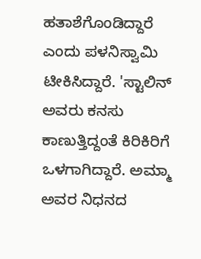ಹತಾಶೆಗೊಂಡಿದ್ದಾರೆ ಎಂದು ಪಳನಿಸ್ವಾಮಿ ಟೀಕಿಸಿದ್ದಾರೆ. 'ಸ್ಟಾಲಿನ್ ಅವರು ಕನಸು ಕಾಣುತ್ತಿದ್ದಂತೆ ಕಿರಿಕಿರಿಗೆ ಒಳಗಾಗಿದ್ದಾರೆ. ಅಮ್ಮಾ ಅವರ ನಿಧನದ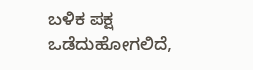ಬಳಿಕ ಪಕ್ಷ ಒಡೆದುಹೋಗಲಿದೆ,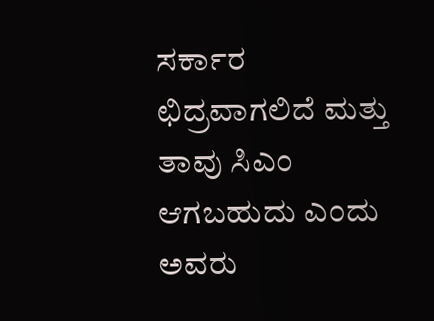ಸರ್ಕಾರ ಛಿದ್ರವಾಗಲಿದೆ ಮತ್ತು ತಾವು ಸಿಎಂ ಆಗಬಹುದು ಎಂದು ಅವರು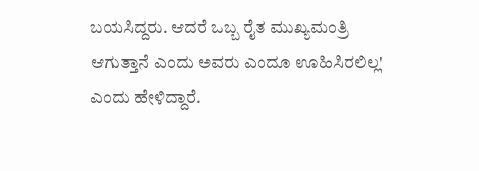ಬಯಸಿದ್ದರು. ಆದರೆ ಒಬ್ಬ ರೈತ ಮುಖ್ಯಮಂತ್ರಿ ಆಗುತ್ತಾನೆ ಎಂದು ಅವರು ಎಂದೂ ಊಹಿಸಿರಲಿಲ್ಲ' ಎಂದು ಹೇಳಿದ್ದಾರೆ.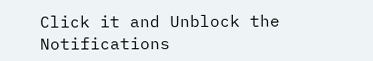Click it and Unblock the Notifications